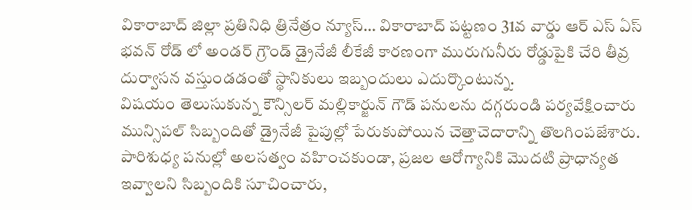వికారాబాద్ జిల్లా ప్రతినిధి త్రినేత్రం న్యూస్… వికారాబాద్ పట్టణం 31వ వార్డు ఆర్ ఎస్ ఏస్ భవన్ రోడ్ లో అండర్ గ్రౌండ్ డ్రైనేజీ లీకేజీ కారణంగా మురుగునీరు రోడ్డుపైకి చేరి తీవ్ర దుర్వాసన వస్తుండడంతో స్థానికులు ఇబ్బందులు ఎదుర్కొంటున్న.
విషయం తెలుసుకున్న కౌన్సిలర్ మల్లికార్జున్ గౌడ్ పనులను దగ్గరుండి పర్యవేక్షించారు మున్సిపల్ సిబ్బందితో డ్రైనేజీ పైపుల్లో పేరుకుపోయిన చెత్తాచెదారాన్ని తొలగింపజేశారు.
పారిశుధ్య పనుల్లో అలసత్వం వహించకుండా, ప్రజల ఆరోగ్యానికి మొదటి ప్రాధాన్యత ఇవ్వాలని సిబ్బందికి సూచించారు,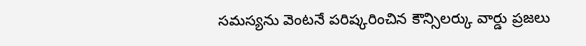సమస్యను వెంటనే పరిష్కరించిన కౌన్సిలర్కు వార్డు ప్రజలు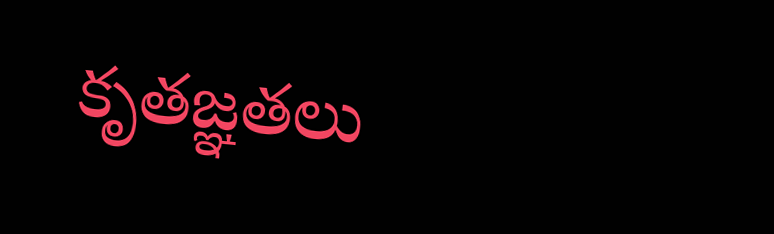కృతజ్ఞతలు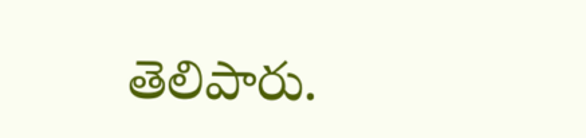తెలిపారు.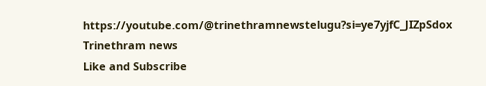https://youtube.com/@trinethramnewstelugu?si=ye7yjfC_JIZpSdox
Trinethram news
Like and Subscribe